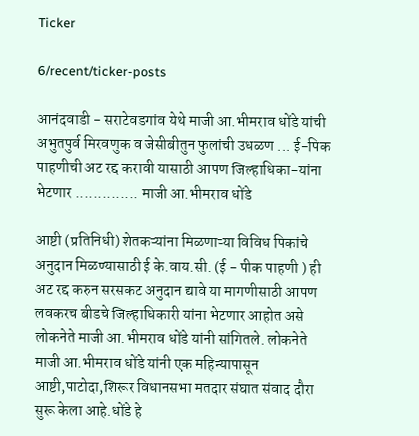Ticker

6/recent/ticker-posts

आनंदवाडी - सराटेवडगांव येथे माजी आ.भीमराव धोंडे यांची अभुतपुर्व मिरवणुक व जेसीबीतुन फुलांची उधळण ... ई-पिक पाहणीची अट रद्द करावी यासाठी आपण जिल्हाधिका-यांना भेटणार .............. माजी आ.भीमराव धोंडे

आष्टी (प्रतिनिधी) शेतकऱ्यांना मिळणाऱ्या विविध पिकांचे अनुदान मिळण्यासाठी ई के.वाय.सी. (ई - पीक पाहणी ) ही अट रद्द करुन सरसकट अनुदान द्यावे या मागणीसाठी आपण लवकरच बीडचे जिल्हाधिकारी यांना भेटणार आहोत असे लोकनेते माजी आ.भीमराव धोंडे यांनी सांगितले. लोकनेते माजी आ.भीमराव धोंडे यांनी एक महिन्यापासून आष्टी,पाटोदा,शिरूर विधानसभा मतदार संघात संवाद दौरा सुरू केला आहे.धोंडे हे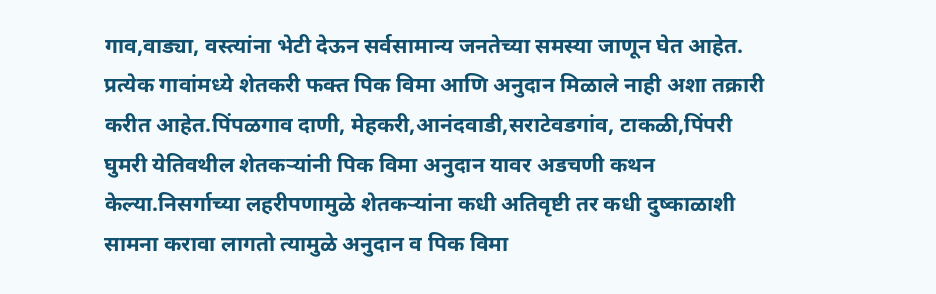गाव,वाड्या, वस्त्यांना भेटी देऊन सर्वसामान्य जनतेच्या समस्या जाणून घेत आहेत. प्रत्येक गावांमध्ये शेतकरी फक्त पिक विमा आणि अनुदान मिळाले नाही अशा तक्रारी करीत आहेत.पिंपळगाव दाणी, मेहकरी,आनंदवाडी,सराटेवडगांव, टाकळी,पिंपरी घुमरी येतिवथील शेतकऱ्यांनी पिक विमा अनुदान यावर अडचणी कथन केल्या.निसर्गाच्या लहरीपणामुळे शेतकऱ्यांना कधी अतिवृष्टी तर कधी दुष्काळाशी सामना करावा लागतो त्यामुळे अनुदान व पिक विमा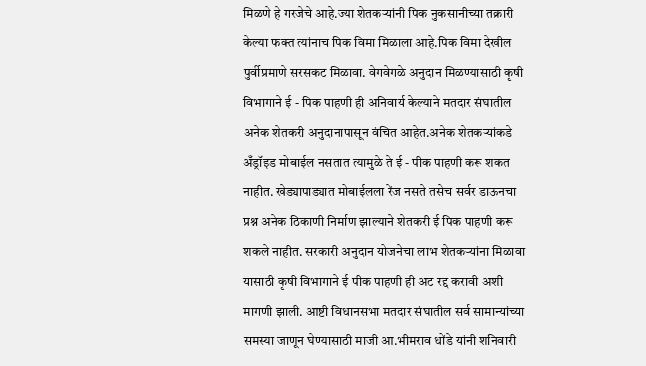मिळणे हे गरजेचे आहे.ज्या शेतकऱ्यांनी पिक नुकसानीच्या तक्रारी केल्या फक्त त्यांनाच पिक विमा मिळाला आहे.पिक विमा देखील पुर्वीप्रमाणे सरसकट मिळावा. वेगवेगळे अनुदान मिळण्यासाठी कृषी विभागाने ई - पिक पाहणी ही अनिवार्य केल्याने मतदार संघातील अनेक शेतकरी अनुदानापासून वंचित आहेत.अनेक शेतकऱ्यांकडे अँड्रॉइड मोबाईल नसतात त्यामुळे ते ई - पीक पाहणी करू शकत नाहीत. खेड्यापाड्यात मोबाईलला रेंज नसते तसेच सर्वर डाऊनचा प्रश्न अनेक ठिकाणी निर्माण झाल्याने शेतकरी ई पिक पाहणी करू शकले नाहीत. सरकारी अनुदान योजनेचा लाभ शेतकऱ्यांना मिळावा यासाठी कृषी विभागाने ई पीक पाहणी ही अट रद्द करावी अशी मागणी झाली. आष्टी विधानसभा मतदार संघातील सर्व सामान्यांच्या समस्या जाणून घेण्यासाठी माजी आ.भीमराव धोंडे यांनी शनिवारी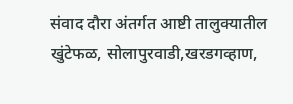संवाद दौरा अंतर्गत आष्टी तालुक्यातील खुंटेफळ, सोलापुरवाडी,खरडगव्हाण,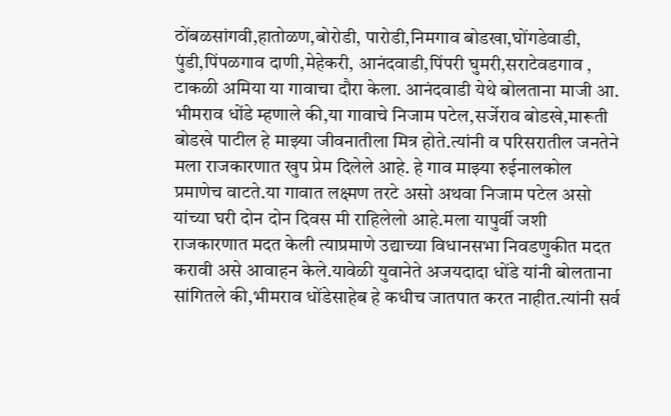ठोंबळसांगवी,हातोळण,बोरोडी, पारोडी,निमगाव बोडखा,घोंगडेवाडी, पुंडी,पिंपळगाव दाणी,मेहेकरी, आनंदवाडी,पिंपरी घुमरी,सराटेवडगाव , टाकळी अमिया या गावाचा दौरा केला. आनंदवाडी येथे बोलताना माजी आ. भीमराव धोंडे म्हणाले की,या गावाचे निजाम पटेल,सर्जेराव बोडखे,मारूती बोडखे पाटील हे माझ्या जीवनातीला मित्र होते.त्यांनी व परिसरातील जनतेने मला राजकारणात खुप प्रेम दिलेले आहे. हे गाव माझ्या रुईनालकोल प्रमाणेच वाटते.या गावात लक्ष्मण तरटे असो अथवा निजाम पटेल असो यांच्या घरी दोन दोन दिवस मी राहिलेलो आहे.मला यापुर्वी जशी राजकारणात मदत केली त्याप्रमाणे उद्याच्या विधानसभा निवडणुकीत मदत करावी असे आवाहन केले.यावेळी युवानेते अजयदादा धोंडे यांनी बोलताना सांगितले की,भीमराव धोंडेसाहेब हे कधीच जातपात करत नाहीत.त्यांनी सर्व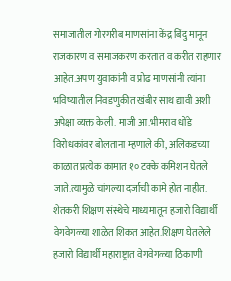समाजातील गोरगरीब माणसांना केंद्र बिंदु मानून राजकारण व समाजकरण करतात व करीत राहणार आहेत.अपण युवाकांनी व प्रोढ माणसांनी त्यांना भविष्यातील निवडणुकीत खंबीर साथ द्यावी अशी अपेक्षा व्यक्त केली. माजी आ.भीमराव धोंडे विरोधकांवर बोलताना म्हणाले की, अलिकडच्या काळात प्रत्येक कामात १० टक्के कमिशन घेतले जाते.त्यामुळे चांगल्या दर्जाची कामे होत नाहीत. शेतकरी शिक्षण संस्थेचे माध्यमातून हजारो विद्यार्थी वेगवेगळ्या शाळेत शिकत आहेत.शिक्षण घेतलेले हजारो विद्यार्थी महाराष्ट्रात वेगवेगळ्या ठिकाणी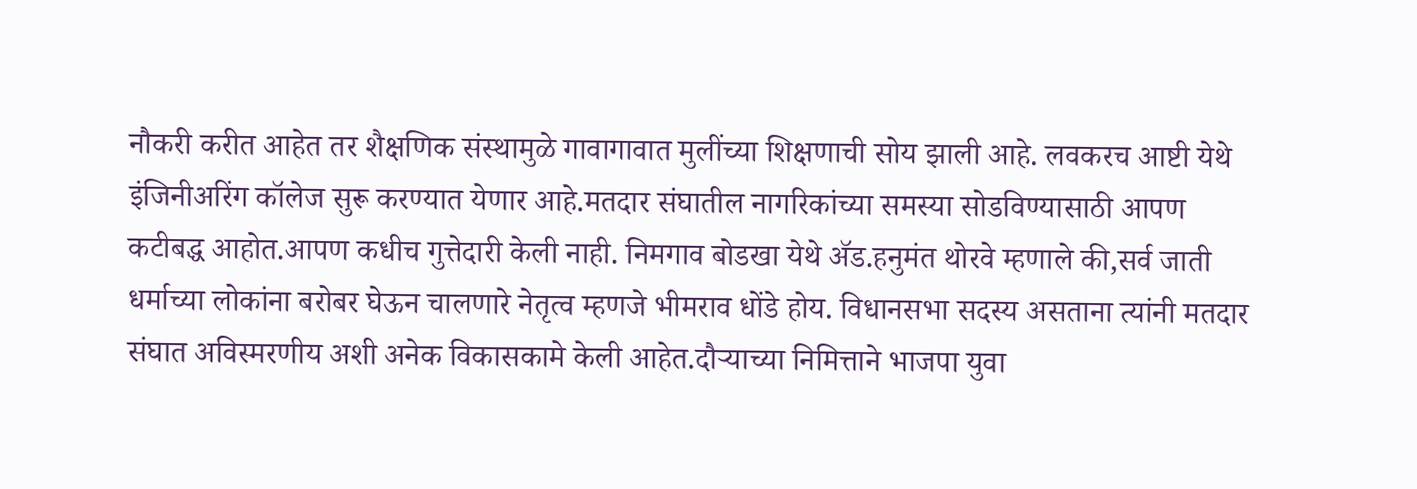नौकरी करीत आहेत तर शैक्षणिक संस्थामुळे गावागावात मुलींच्या शिक्षणाची सोय झाली आहे. लवकरच आष्टी येथे इंजिनीअरिंग कॉलेज सुरू करण्यात येणार आहे.मतदार संघातील नागरिकांच्या समस्या सोडविण्यासाठी आपण कटीबद्ध आहोत.आपण कधीच गुत्तेदारी केली नाही. निमगाव बोडखा येथे ॲड.हनुमंत थोरवे म्हणाले की,सर्व जाती धर्माच्या लोकांना बरोबर घेऊन चालणारे नेतृत्व म्हणजे भीमराव धोंडे होय. विधानसभा सदस्य असताना त्यांनी मतदार संघात अविस्मरणीय अशी अनेक विकासकामे केली आहेत.दौऱ्याच्या निमित्ताने भाजपा युवा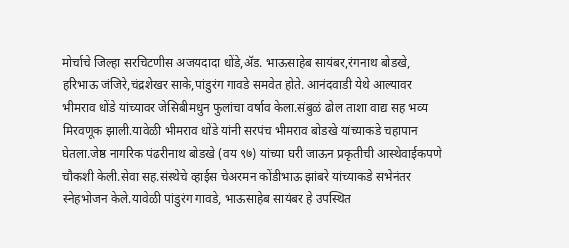मोर्चाचे जिल्हा सरचिटणीस अजयदादा धोंडे,ॲड. भाऊसाहेब सायंबर,रंगनाथ बोडखे, हरिभाऊ जंजिरे,चंद्रशेखर साके,पांडुरंग गावडे समवेत होते. आनंदवाडी येथे आल्यावर भीमराव धोंडे यांच्यावर जेसिबीमधुन फुलांचा वर्षाव केला.संबुळं ढोल ताशा वाद्य सह भव्य मिरवणूक झाली.यावेळी भीमराव धोंडे यांनी सरपंच भीमराव बोडखे यांच्याकडे चहापान घेतला.जेष्ठ नागरिक पंढरीनाथ बोडखे (वय ९७) यांच्या घरी जाऊन प्रकृतीची आस्थेवाईकपणे चौकशी केली.सेवा सह.संस्थेचे व्हाईस चेअरमन कोंडीभाऊ झांबरे यांच्याकडे सभेनंतर स्नेहभोजन केले.यावेळी पांडुरंग गावडे, भाऊसाहेब सायंबर हे उपस्थित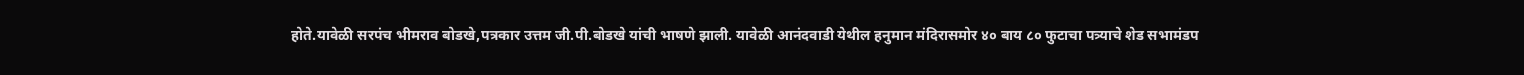होते.यावेळी सरपंच भीमराव बोडखे,पत्रकार उत्तम जी.पी.बोडखे यांची भाषणे झाली. यावेळी आनंदवाडी येथील हनुमान मंदिरासमोर ४० बाय ८० फुटाचा पत्र्याचे शेड सभामंडप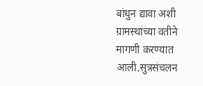बांधुन द्यावा अशी ग्रामस्थांच्या वतीने मागणी करण्यात आली.सुत्रसंचलन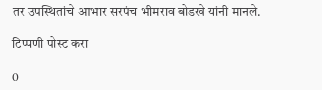तर उपस्थितांचे आभार सरपंच भीमराव बोडखे यांनी मानले.

टिप्पणी पोस्ट करा

0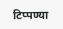टिप्पण्या